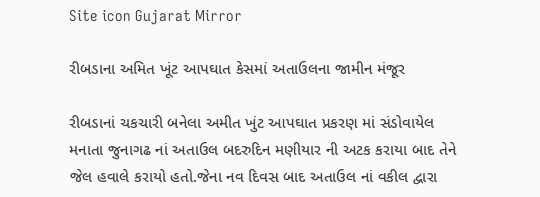Site icon Gujarat Mirror

રીબડાના અમિત ખૂંટ આપઘાત કેસમાં અતાઉલના જામીન મંજૂર

રીબડાનાં ચકચારી બનેલા અમીત ખુંટ આપઘાત પ્રકરણ માં સંડોવાયેલ મનાતા જુનાગઢ નાં અતાઉલ બદરુદિન મણીયાર ની અટક કરાયા બાદ તેને જેલ હવાલે કરાયો હતો.જેના નવ દિવસ બાદ અતાઉલ નાં વકીલ દ્વારા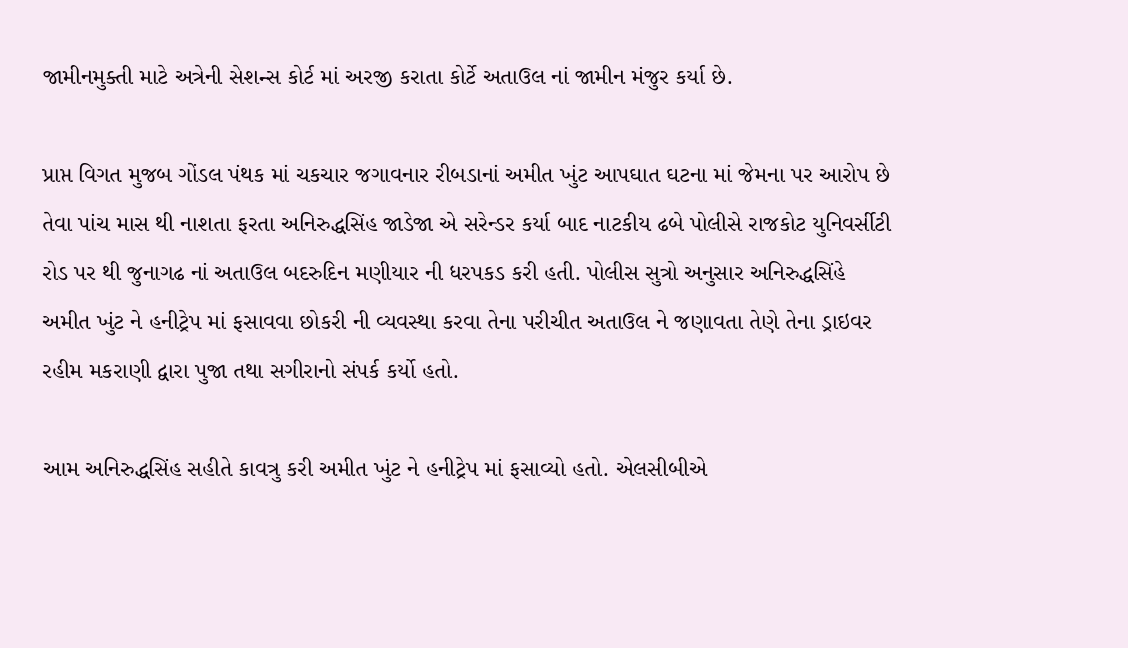જામીનમુક્તી માટે અત્રેની સેશન્સ કોર્ટ માં અરજી કરાતા કોર્ટે અતાઉલ નાં જામીન મંજુર કર્યા છે.

પ્રાપ્ત વિગત મુજબ ગોંડલ પંથક માં ચકચાર જગાવનાર રીબડાનાં અમીત ખુંટ આપઘાત ઘટના માં જેમના પર આરોપ છે તેવા પાંચ માસ થી નાશતા ફરતા અનિરુદ્ધસિંહ જાડેજા એ સરેન્ડર કર્યા બાદ નાટકીય ઢબે પોલીસે રાજકોટ યુનિવર્સીટી રોડ પર થી જુનાગઢ નાં અતાઉલ બદરુદિન મણીયાર ની ધરપકડ કરી હતી. પોલીસ સુત્રો અનુસાર અનિરુદ્ધસિંહે અમીત ખુંટ ને હનીટ્રેપ માં ફસાવવા છોકરી ની વ્યવસ્થા કરવા તેના પરીચીત અતાઉલ ને જણાવતા તેણે તેના ડ્રાઇવર રહીમ મકરાણી દ્વારા પુજા તથા સગીરાનો સંપર્ક કર્યો હતો.

આમ અનિરુદ્ધસિંહ સહીતે કાવત્રુ કરી અમીત ખુંટ ને હનીટ્રેપ માં ફસાવ્યો હતો. એલસીબીએ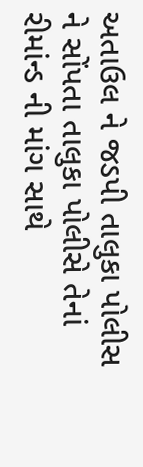અતાઉલ ને જડપી તાલુકા પોલીસ ને સોંપતા તાલુકા પોલીસે તેનાં રીમાંન્ડ ની માંગ સાથે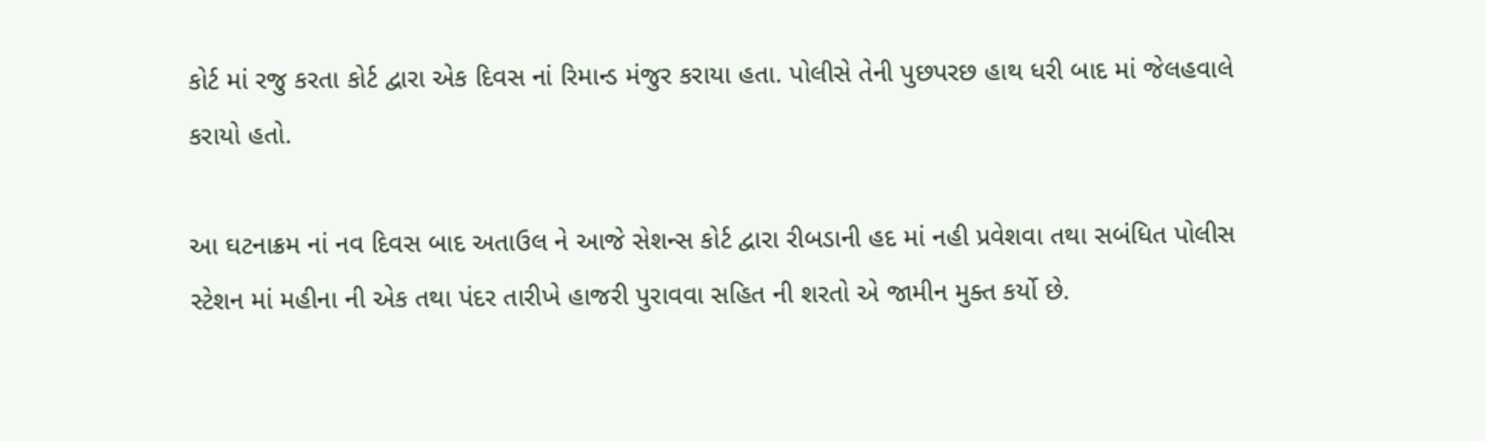કોર્ટ માં રજુ કરતા કોર્ટ દ્વારા એક દિવસ નાં રિમાન્ડ મંજુર કરાયા હતા. પોલીસે તેની પુછપરછ હાથ ધરી બાદ માં જેલહવાલે કરાયો હતો.

આ ઘટનાક્રમ નાં નવ દિવસ બાદ અતાઉલ ને આજે સેશન્સ કોર્ટ દ્વારા રીબડાની હદ માં નહી પ્રવેશવા તથા સબંધિત પોલીસ સ્ટેશન માં મહીના ની એક તથા પંદર તારીખે હાજરી પુરાવવા સહિત ની શરતો એ જામીન મુક્ત કર્યો છે.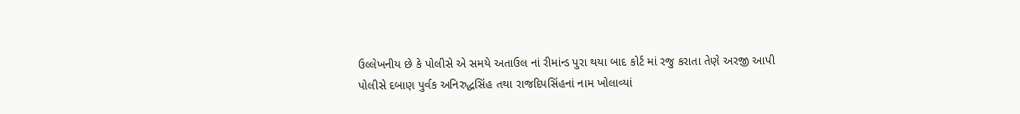ઉલ્લેખનીય છે કે પોલીસે એ સમયે અતાઉલ નાં રીમાંન્ડ પુરા થયા બાદ કોર્ટ માં રજુ કરાતા તેણે અરજી આપી પોલીસે દબાણ પુર્વક અનિરુદ્ધસિંહ તથા રાજદિપસિંહનાં નામ ખોલાવ્યાં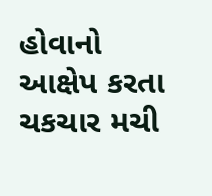હોવાનો આક્ષેપ કરતા ચકચાર મચી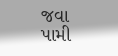જવા પામી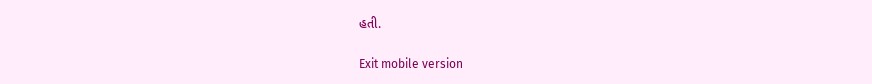હતી.

Exit mobile version